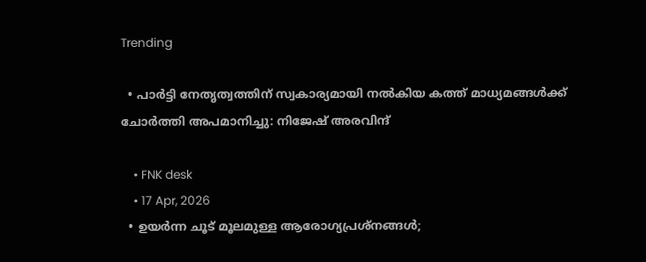Trending

  • പാർട്ടി നേതൃത്വത്തിന് സ്വകാര്യമായി നൽകിയ കത്ത് മാധ്യമങ്ങൾക്ക് ചോർത്തി അപമാനിച്ചു: നിജേഷ് അരവിന്ദ്

    • FNK desk
    • 17 Apr, 2026
  • ഉയർന്ന ചൂട് മൂലമുള്ള ആരോഗ്യപ്രശ്‌നങ്ങള്‍;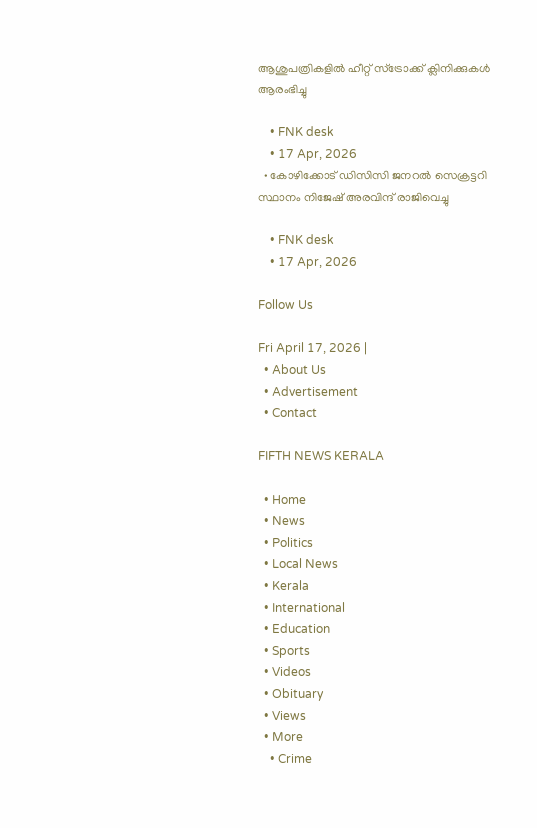ആശുപത്രികളില്‍ ഹീറ്റ് സ്‌ട്രോക്ക് ക്ലിനിക്കുകള്‍ ആരംഭിച്ചു

    • FNK desk
    • 17 Apr, 2026
  • കോഴിക്കോട് ഡിസിസി ജനറൽ സെക്രട്ടറി സ്ഥാനം നിജേഷ് അരവിന്ദ് രാജിവെച്ചു

    • FNK desk
    • 17 Apr, 2026

Follow Us

Fri April 17, 2026 |
  • About Us
  • Advertisement
  • Contact

FIFTH NEWS KERALA

  • Home
  • News
  • Politics
  • Local News
  • Kerala
  • International
  • Education
  • Sports
  • Videos
  • Obituary
  • Views
  • More
    • Crime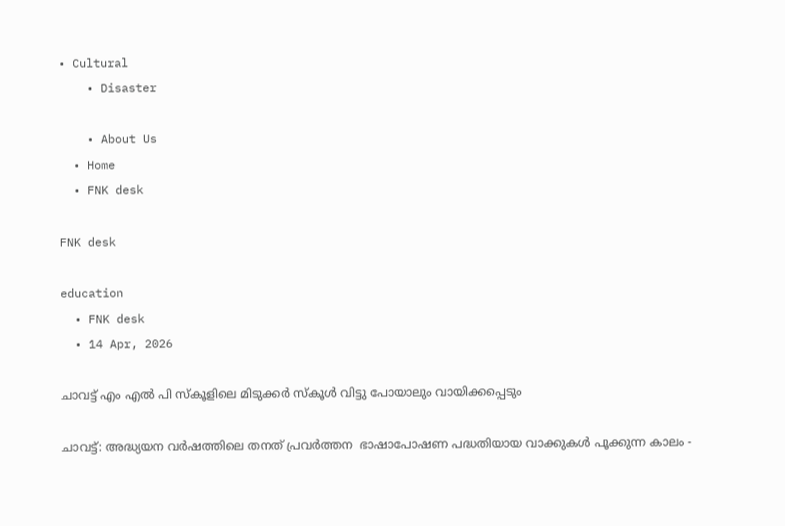• Cultural
    • Disaster

    • About Us
  • Home
  • FNK desk

FNK desk

education
  • FNK desk
  • 14 Apr, 2026

ചാവട്ട് എം എൽ പി സ്കൂളിലെ മിടുക്കർ സ്കൂൾ വിട്ടു പോയാലും വായിക്കപ്പെടും

ചാവട്ട്: അദ്ധ്യയന വർഷത്തിലെ തനത് പ്രവർത്തന  ഭാഷാപോഷണ പദ്ധതിയായ വാക്കുകൾ പൂക്കുന്ന കാലം -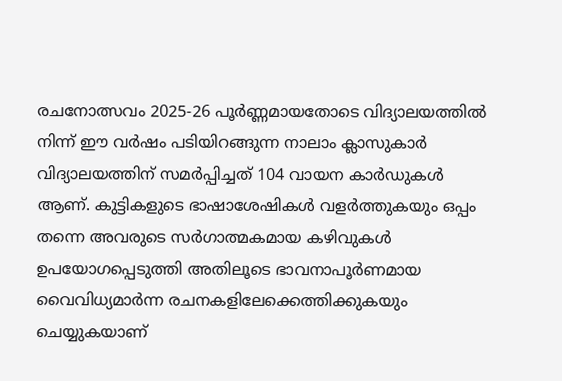രചനോത്സവം 2025-26 പൂർണ്ണമായതോടെ വിദ്യാലയത്തിൽ നിന്ന് ഈ വർഷം പടിയിറങ്ങുന്ന നാലാം ക്ലാസുകാർ വിദ്യാലയത്തിന് സമർപ്പിച്ചത് 104 വായന കാർഡുകൾ ആണ്. കുട്ടികളുടെ ഭാഷാശേഷികൾ വളർത്തുകയും ഒപ്പം തന്നെ അവരുടെ സർഗാത്മകമായ കഴിവുകൾ ഉപയോഗപ്പെടുത്തി അതിലൂടെ ഭാവനാപൂർണമായ വൈവിധ്യമാർന്ന രചനകളിലേക്കെത്തിക്കുകയും ചെയ്യുകയാണ്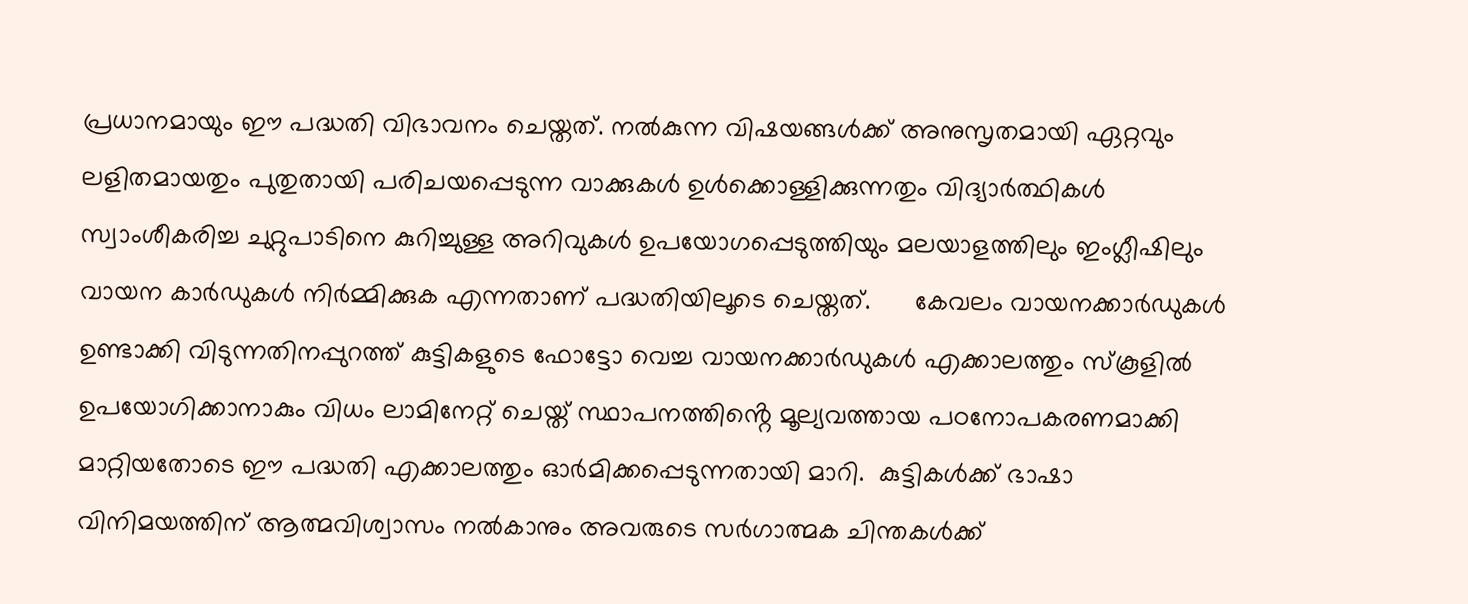പ്രധാനമായും ഈ പദ്ധതി വിഭാവനം ചെയ്തത്. നൽകുന്ന വിഷയങ്ങൾക്ക് അനുസൃതമായി ഏറ്റവും ലളിതമായതും പുതുതായി പരിചയപ്പെടുന്ന വാക്കുകൾ ഉൾക്കൊള്ളിക്കുന്നതും വിദ്യാർത്ഥികൾ സ്വാംശീകരിച്ച ചുറ്റുപാടിനെ കുറിച്ചുള്ള അറിവുകൾ ഉപയോഗപ്പെടുത്തിയും മലയാളത്തിലും ഇംഗ്ലീഷിലും വായന കാർഡുകൾ നിർമ്മിക്കുക എന്നതാണ് പദ്ധതിയിലൂടെ ചെയ്തത്.      കേവലം വായനക്കാർഡുകൾ ഉണ്ടാക്കി വിടുന്നതിനപ്പുറത്ത് കുട്ടികളുടെ ഫോട്ടോ വെച്ച വായനക്കാർഡുകൾ എക്കാലത്തും സ്കൂളിൽ ഉപയോഗിക്കാനാകും വിധം ലാമിനേറ്റ് ചെയ്ത് സ്ഥാപനത്തിൻ്റെ മൂല്യവത്തായ പഠനോപകരണമാക്കി മാറ്റിയതോടെ ഈ പദ്ധതി എക്കാലത്തും ഓർമിക്കപ്പെടുന്നതായി മാറി.  കുട്ടികൾക്ക് ഭാഷാ വിനിമയത്തിന് ആത്മവിശ്വാസം നൽകാനും അവരുടെ സർഗാത്മക ചിന്തകൾക്ക്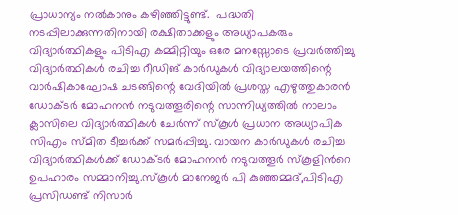പ്രാധാന്യം നൽകാനും കഴിഞ്ഞിട്ടുണ്ട്.  പദ്ധതി നടപ്പിലാക്കുന്നതിനായി രക്ഷിതാക്കളും അധ്യാപകരും വിദ്യാർത്ഥികളും പിടിഎ കമ്മിറ്റിയും ഒരേ മനസ്സോടെ പ്രവർത്തിച്ചു വിദ്യാർത്ഥികൾ രചിച്ച റീഡിങ് കാർഡുകൾ വിദ്യാലയത്തിന്റെ വാർഷികാഘോഷ ചടങ്ങിന്റെ വേദിയിൽ പ്രശസ്ത എഴുത്തുകാരൻ ഡോക്ടർ മോഹനൻ നടുവത്തൂരിന്റെ സാന്നിധ്യത്തിൽ നാലാം ക്ലാസിലെ വിദ്യാർത്ഥികൾ ചേർന്ന് സ്കൂൾ പ്രധാന അധ്യാപിക സിഎം സ്മിത ടീച്ചർക്ക് സമർപ്പിച്ചു. വായന കാർഡുകൾ രചിച്ച വിദ്യാർത്ഥികൾക്ക് ഡോക്ടർ മോഹനൻ നടുവത്തൂർ സ്കൂളിൻറെ ഉപഹാരം സമ്മാനിച്ചു.സ്കൂൾ മാനേജർ പി കുഞ്ഞമ്മദ്,പിടിഎ പ്രസിഡണ്ട് നിസാർ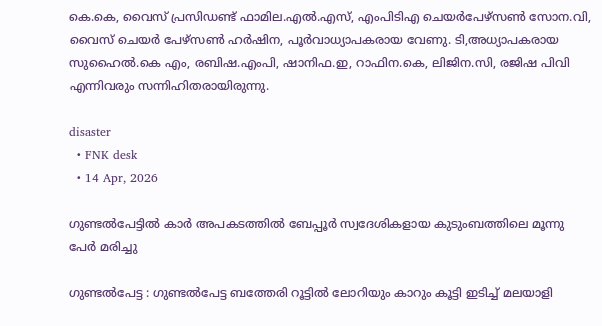കെ.കെ, വൈസ് പ്രസിഡണ്ട് ഫാമില.എൽ.എസ്, എംപിടിഎ ചെയർപേഴ്സൺ സോന.വി, വൈസ് ചെയർ പേഴ്സൺ ഹർഷിന, പൂർവാധ്യാപകരായ വേണു. ടി,അധ്യാപകരായ സുഹൈൽ.കെ എം, രബിഷ.എംപി, ഷാനിഫ.ഇ, റാഫിന.കെ, ലിജിന.സി, രജിഷ പിവി എന്നിവരും സന്നിഹിതരായിരുന്നു.

disaster
  • FNK desk
  • 14 Apr, 2026

ഗുണ്ടൽപേട്ടിൽ കാർ അപകടത്തിൽ ബേപ്പൂർ സ്വദേശികളായ കുടുംബത്തിലെ മൂന്നു പേർ മരിച്ചു

ഗുണ്ടൽപേട്ട : ഗുണ്ടൽപേട്ട ബത്തേരി റൂട്ടിൽ ലോറിയും കാറും കൂട്ടി ഇടിച്ച് മലയാളി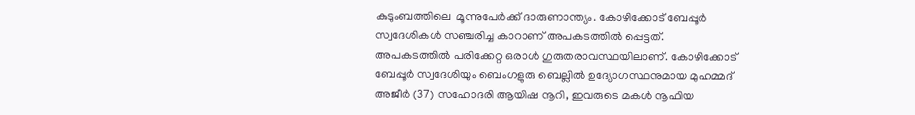കുടുംബത്തിലെ  മൂന്നുപേർക്ക് ദാരുണാന്ത്യം. കോഴിക്കോട് ബേപ്പൂർ സ്വദേശികൾ സഞ്ചരിച്ച കാറാണ് അപകടത്തിൽ പ്പെട്ടത്. അപകടത്തിൽ പരിക്കേറ്റ ഒരാൾ ഗുരുതരാവസ്ഥയിലാണ്. കോഴിക്കോട് ബേപ്പൂർ സ്വദേശിയും ബെംഗളുരു ബെല്ലിൽ ഉദ്യോഗസ്ഥനുമായ മുഹമ്മദ് അജീർ (37) സഹോദരി ആയിഷ നൂറി, ഇവരുടെ മകൾ നൂഫിയ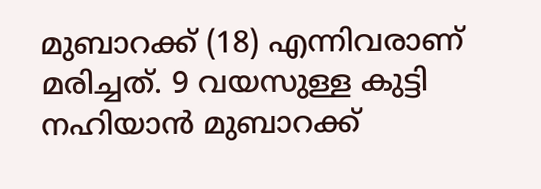മുബാറക്ക് (18) എന്നിവരാണ് മരിച്ചത്. 9 വയസുള്ള കുട്ടി നഹിയാൻ മുബാറക്ക്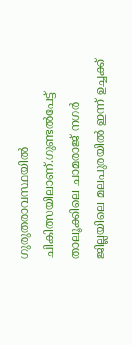ഗുരുതരാവസ്ഥയിൽ ചികിത്സയിലാണ്.ഗുണ്ടൽപേട്ട് താലൂക്കിലെ ചാമരാജ് നഗർ ജില്ലയിലെ മലപുരയിൽ ഇന്ന് ഉച്ചക്ക്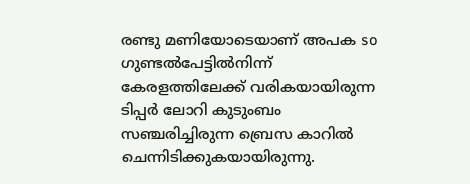രണ്ടു മണിയോടെയാണ് അപക so ഗുണ്ടൽപേട്ടിൽനിന്ന് കേരളത്തിലേക്ക് വരികയായിരുന്ന ടിപ്പർ ലോറി കുടുംബം സഞ്ചരിച്ചിരുന്ന ബ്രെസ കാറിൽ ചെന്നിടിക്കുകയായിരുന്നു.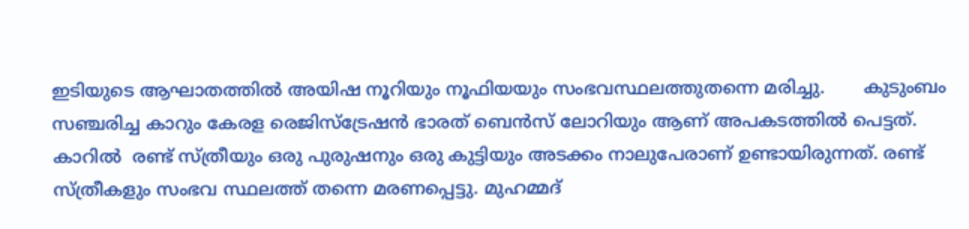ഇടിയുടെ ആഘാതത്തിൽ അയിഷ നൂറിയും നൂഫിയയും സംഭവസ്ഥലത്തുതന്നെ മരിച്ചു.       കുടുംബം സഞ്ചരിച്ച കാറും കേരള രെജിസ്ട്രേഷൻ ഭാരത് ബെൻസ് ലോറിയും ആണ് അപകടത്തിൽ പെട്ടത്. കാറിൽ  രണ്ട് സ്ത്രീയും ഒരു പുരുഷനും ഒരു കുട്ടിയും അടക്കം നാലുപേരാണ് ഉണ്ടായിരുന്നത്. രണ്ട് സ്ത്രീകളും സംഭവ സ്ഥലത്ത് തന്നെ മരണപ്പെട്ടു. മുഹമ്മദ്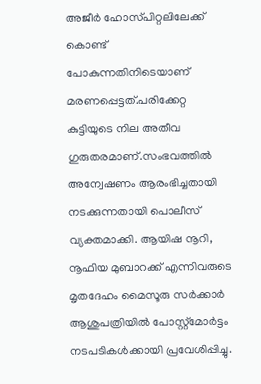അജീർ ഹോസ്‌പിറ്റലിലേക്ക് കൊണ്ട് പോകുന്നതിനിടെയാണ് മരണപ്പെട്ടത്.പരിക്കേറ്റ കുട്ടിയുടെ നില അതീവ ഗുരുതരമാണ്.സംഭവത്തിൽ അന്വേഷണം ആരംഭിച്ചതായി നടക്കുന്നതായി പൊലീസ് വ്യക്തമാക്കി. ആയിഷ നൂറി, നൂഫിയ മുബാറക്ക് എന്നിവരുടെ മൃതദേഹം മൈസൂരു സർക്കാർ ആശുപത്രിയിൽ പോസ്റ്റ്മോർട്ടം നടപടികൾക്കായി പ്രവേശിപ്പിച്ചു.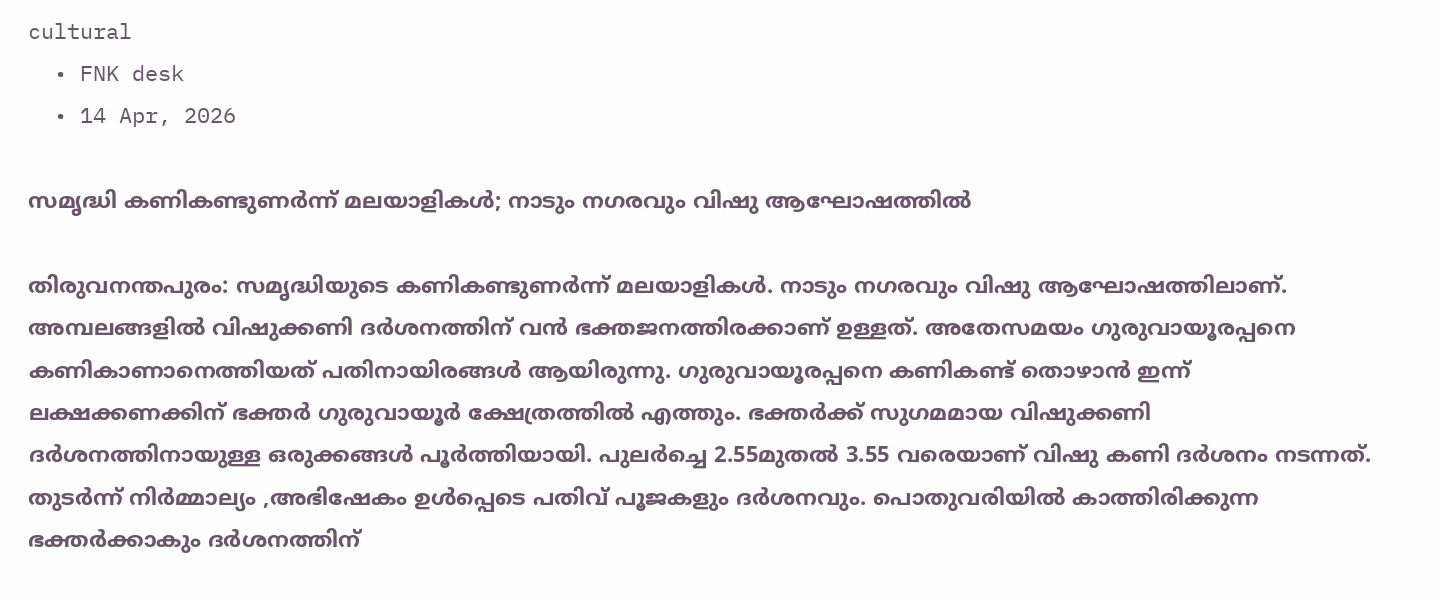cultural
  • FNK desk
  • 14 Apr, 2026

സമൃദ്ധി കണികണ്ടുണർന്ന് മലയാളികൾ; നാടും നഗരവും വിഷു ആഘോഷത്തിൽ

തിരുവനന്തപുരം: സമൃദ്ധിയുടെ കണികണ്ടുണർന്ന് മലയാളികൾ. നാടും നഗരവും വിഷു ആഘോഷത്തിലാണ്. അമ്പലങ്ങളിൽ വിഷുക്കണി ദർശനത്തിന് വൻ ഭക്തജനത്തിരക്കാണ് ഉള്ളത്. അതേസമയം ഗുരുവായൂരപ്പനെ കണികാണാനെത്തിയത് പതിനായിരങ്ങൾ ആയിരുന്നു. ഗുരുവായൂരപ്പനെ കണികണ്ട് തൊഴാൻ ഇന്ന് ലക്ഷക്കണക്കിന് ഭക്തർ ഗുരുവായൂർ ക്ഷേത്രത്തിൽ എത്തും. ഭക്തർക്ക് സുഗമമായ വിഷുക്കണി ദർശനത്തിനായുള്ള ഒരുക്കങ്ങൾ പൂർത്തിയായി. പുലർച്ചെ 2.55മുതൽ 3.55 വരെയാണ് വിഷു കണി ദർശനം നടന്നത്. തുടർന്ന് നിർമ്മാല്യം ,അഭിഷേകം ഉൾപ്പെടെ പതിവ് പൂജകളും ദർശനവും. പൊതുവരിയിൽ കാത്തിരിക്കുന്ന ഭക്തർക്കാകും ദർശനത്തിന്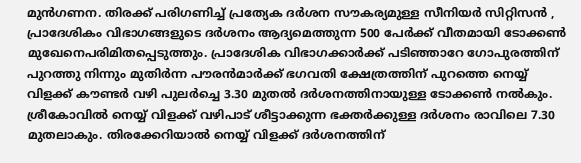മുൻഗണന. തിരക്ക് പരിഗണിച്ച് പ്രത്യേക ദർശന സൗകര്യമുള്ള സീനിയർ സിറ്റിസൻ , പ്രാദേശികം വിഭാഗങ്ങളുടെ ദർശനം ആദ്യമെത്തുന്ന 500 പേർക്ക് വീതമായി ടോക്കൺ മുഖേനെപരിമിതപ്പെടുത്തും. പ്രാദേശിക വിഭാഗക്കാർക്ക് പടിഞ്ഞാറേ ഗോപുരത്തിന് പുറത്തു നിന്നും മുതിർന്ന പൗരൻമാർക്ക് ഭഗവതി ക്ഷേത്രത്തിന് പുറത്തെ നെയ്യ് വിളക്ക് കൗണ്ടർ വഴി പുലർച്ചെ 3.30 മുതൽ ദർശനത്തിനായുള്ള ടോക്കൺ നൽകും. ശ്രീകോവിൽ നെയ്യ് വിളക്ക് വഴിപാട് ശീട്ടാക്കുന്ന ഭക്തർക്കുള്ള ദർശനം രാവിലെ 7.30 മുതലാകും. തിരക്കേറിയാൽ നെയ്യ് വിളക്ക് ദർശനത്തിന്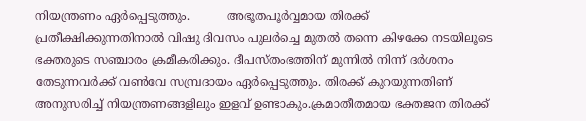നിയന്ത്രണം ഏർപ്പെടുത്തും.          അഭൂതപൂർവ്വമായ തിരക്ക് പ്രതീക്ഷിക്കുന്നതിനാൽ വിഷു ദിവസം പുലർച്ചെ മുതൽ തന്നെ കിഴക്കേ നടയിലൂടെ ഭക്തരുടെ സഞ്ചാരം ക്രമീകരിക്കും. ദീപസ്തംഭത്തിന് മുന്നിൽ നിന്ന് ദർശനം തേടുന്നവർക്ക് വൺവേ സമ്പ്രദായം ഏർപ്പെടുത്തും. തിരക്ക് കുറയുന്നതിണ് അനുസരിച്ച് നിയന്ത്രണങ്ങളിലും ഇളവ് ഉണ്ടാകും.ക്രമാതീതമായ ഭക്തജന തിരക്ക്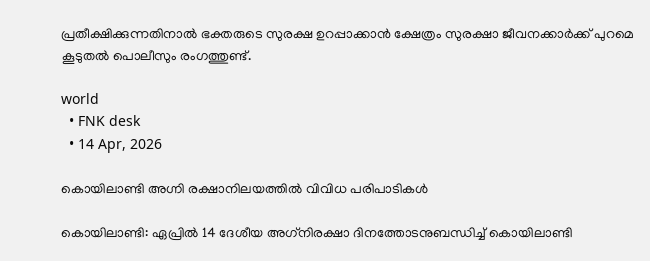പ്രതീക്ഷിക്കുന്നതിനാൽ ഭക്തരുടെ സുരക്ഷ ഉറപ്പാക്കാൻ ക്ഷേത്രം സുരക്ഷാ ജീവനക്കാർക്ക് പുറമെ കൂടുതൽ പൊലീസും രംഗത്തുണ്ട്.

world
  • FNK desk
  • 14 Apr, 2026

കൊയിലാണ്ടി അഗ്നി രക്ഷാനിലയത്തിൽ വിവിധ പരിപാടികൾ

കൊയിലാണ്ടി: ഏപ്രിൽ 14 ദേശീയ അഗ്‌നിരക്ഷാ ദിനത്തോടനുബന്ധിച്ച് കൊയിലാണ്ടി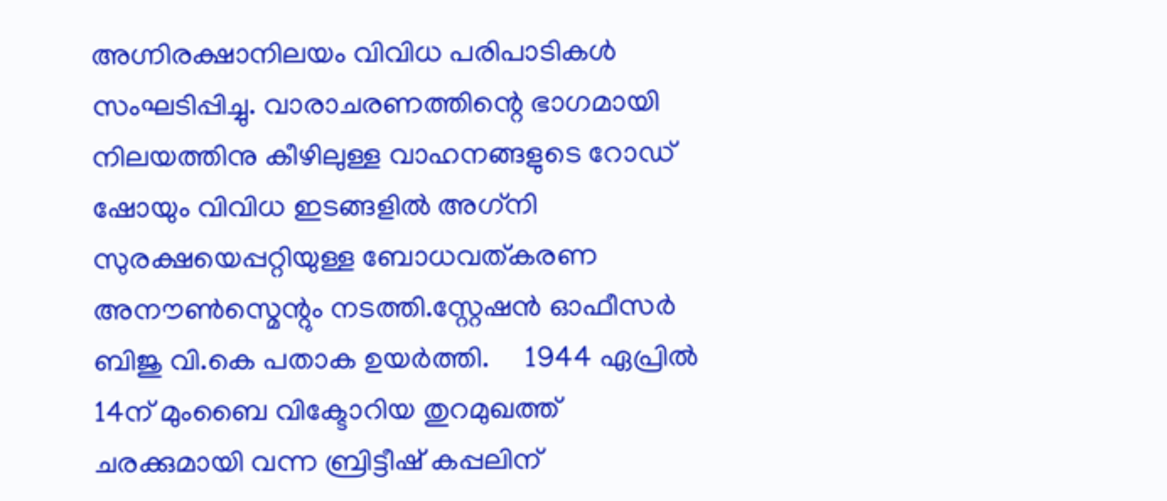അഗ്ന‌ിരക്ഷാനിലയം വിവിധ പരിപാടികൾ സംഘടിപ്പിച്ചു. വാരാചരണത്തിന്റെ ഭാഗമായി നിലയത്തിനു കീഴിലുള്ള വാഹനങ്ങളുടെ റോഡ് ഷോയും വിവിധ ഇടങ്ങളിൽ അഗ്‌നി സുരക്ഷയെപ്പറ്റിയുള്ള ബോധവത്കരണ അനൗൺസ്മെന്റും നടത്തി.സ്റ്റേഷൻ ഓഫീസർ ബിജു വി.കെ പതാക ഉയർത്തി.     1944 ഏപ്രിൽ 14ന് മുംബൈ വിക്ടോറിയ തുറമുഖത്ത് ചരക്കുമായി വന്ന ബ്രിട്ടീഷ് കപ്പലിന്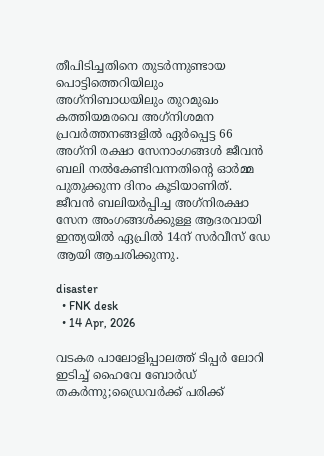തീപിടിച്ചതിനെ തുടർന്നുണ്ടായ പൊട്ടിത്തെറിയിലും അഗ്‌നിബാധയിലും തുറമുഖം കത്തിയമരവെ അഗ്‌നിശമന പ്രവർത്തനങ്ങളിൽ ഏർപ്പെട്ട 66 അഗ്‌നി രക്ഷാ സേനാംഗങ്ങൾ ജീവൻ ബലി നൽകേണ്ടിവന്നതിൻ്റെ ഓർമ്മ പുതുക്കുന്ന ദിനം കൂടിയാണിത്. ജീവൻ ബലിയർപ്പിച്ച അഗ്‌നിരക്ഷാ സേന അംഗങ്ങൾക്കുള്ള ആദരവായി ഇന്ത്യയിൽ ഏപ്രിൽ 14ന് സർവീസ് ഡേ ആയി ആചരിക്കുന്നു.

disaster
  • FNK desk
  • 14 Apr, 2026

വടകര പാലോളിപ്പാലത്ത് ടിപ്പർ ലോറി ഇടിച്ച് ഹൈവേ ബോർഡ് തകർന്നു;ഡ്രൈവർക്ക് പരിക്ക്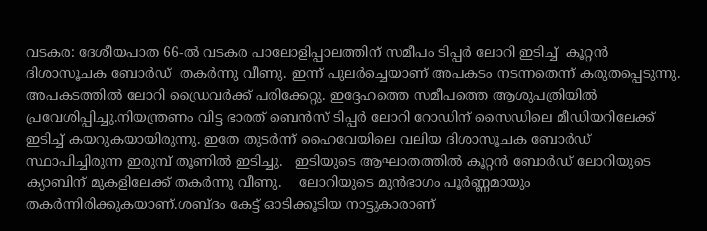വടകര: ദേശീയപാത 66-ൽ വടകര പാലോളിപ്പാലത്തിന് സമീപം ടിപ്പർ ലോറി ഇടിച്ച്  കൂറ്റൻ ദിശാസൂചക ബോർഡ്  തകർന്നു വീണു. ഇന്ന് പുലർച്ചെയാണ് അപകടം നടന്നതെന്ന് കരുതപ്പെടുന്നു. അപകടത്തിൽ ലോറി ഡ്രൈവർക്ക് പരിക്കേറ്റു. ഇദ്ദേഹത്തെ സമീപത്തെ ആശുപത്രിയിൽ പ്രവേശിപ്പിച്ചു.നിയന്ത്രണം വിട്ട ഭാരത് ബെൻസ് ടിപ്പർ ലോറി റോഡിന് സൈഡിലെ മീഡിയറിലേക്ക് ഇടിച്ച് കയറുകയായിരുന്നു. ഇതേ തുടർന്ന് ഹൈവേയിലെ വലിയ ദിശാസൂചക ബോർഡ് സ്ഥാപിച്ചിരുന്ന ഇരുമ്പ് തൂണിൽ ഇടിച്ചു.   ഇടിയുടെ ആഘാതത്തിൽ കൂറ്റൻ ബോർഡ് ലോറിയുടെ ക്യാബിന് മുകളിലേക്ക് തകർന്നു വീണു.    ലോറിയുടെ മുൻഭാഗം പൂർണ്ണമായും തകർന്നിരിക്കുകയാണ്.ശബ്ദം കേട്ട് ഓടിക്കൂടിയ നാട്ടുകാരാണ്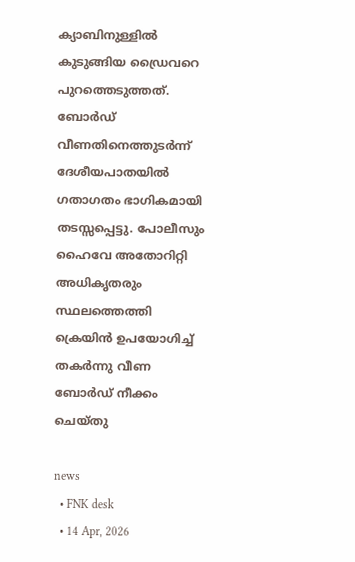ക്യാബിനുള്ളിൽ കുടുങ്ങിയ ഡ്രൈവറെ പുറത്തെടുത്തത്. ബോർഡ് വീണതിനെത്തുടർന്ന് ദേശീയപാതയിൽ ഗതാഗതം ഭാഗികമായി തടസ്സപ്പെട്ടു. പോലീസും ഹൈവേ അതോറിറ്റി അധികൃതരും സ്ഥലത്തെത്തി ക്രെയിൻ ഉപയോഗിച്ച് തകർന്നു വീണ ബോർഡ് നീക്കം ചെയ്തു

news
  • FNK desk
  • 14 Apr, 2026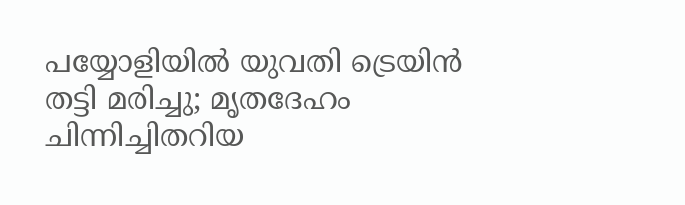പയ്യോളിയിൽ യുവതി ട്രെയിൻ തട്ടി മരിച്ചു; മൃതദേഹം ചിന്നിച്ചിതറിയ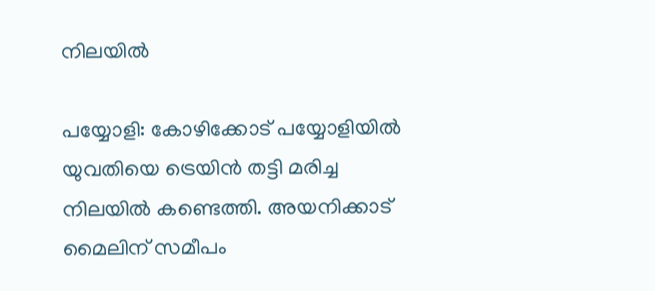നിലയിൽ

പയ്യോളി: കോഴിക്കോട് പയ്യോളിയിൽ യുവതിയെ ട്രെയിൻ തട്ടി മരിച്ച നിലയിൽ കണ്ടെത്തി. അയനിക്കാട് മൈലിന് സമീപം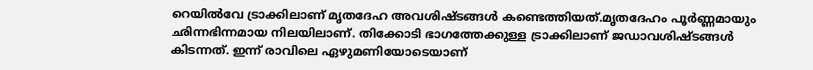റെയിൽവേ ട്രാക്കിലാണ് മൃതദേഹ അവശിഷ്ടങ്ങൾ കണ്ടെത്തിയത്.മൃതദേഹം പൂർണ്ണമായും ഛിന്നഭിന്നമായ നിലയിലാണ്. തിക്കോടി ഭാഗത്തേക്കുള്ള ട്രാക്കിലാണ് ജഡാവശിഷ്ടങ്ങൾ കിടന്നത്. ഇന്ന് രാവിലെ ഏഴുമണിയോടെയാണ്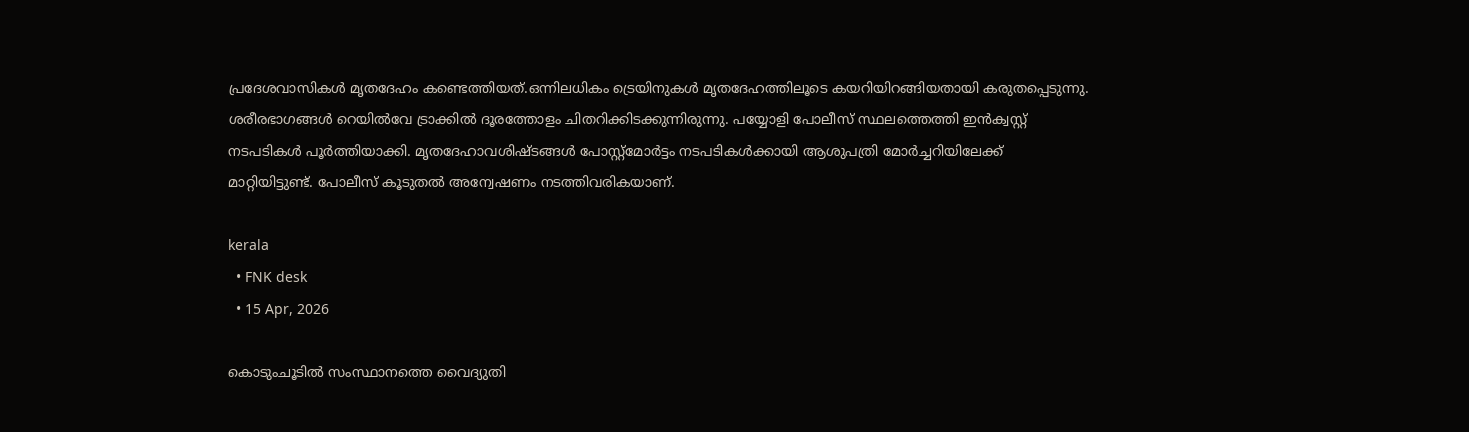പ്രദേശവാസികൾ മൃതദേഹം കണ്ടെത്തിയത്.ഒന്നിലധികം ട്രെയിനുകൾ മൃതദേഹത്തിലൂടെ കയറിയിറങ്ങിയതായി കരുതപ്പെടുന്നു. ശരീരഭാഗങ്ങൾ റെയിൽവേ ട്രാക്കിൽ ദൂരത്തോളം ചിതറിക്കിടക്കുന്നിരുന്നു. പയ്യോളി പോലീസ് സ്ഥലത്തെത്തി ഇൻക്വസ്റ്റ് നടപടികൾ പൂർത്തിയാക്കി. മൃതദേഹാവശിഷ്ടങ്ങൾ പോസ്റ്റ്‌മോർട്ടം നടപടികൾക്കായി ആശുപത്രി മോർച്ചറിയിലേക്ക് മാറ്റിയിട്ടുണ്ട്. പോലീസ് കൂടുതൽ അന്വേഷണം നടത്തിവരികയാണ്.

kerala
  • FNK desk
  • 15 Apr, 2026

കൊടുംചൂടിൽ സംസ്ഥാനത്തെ വൈദ്യുതി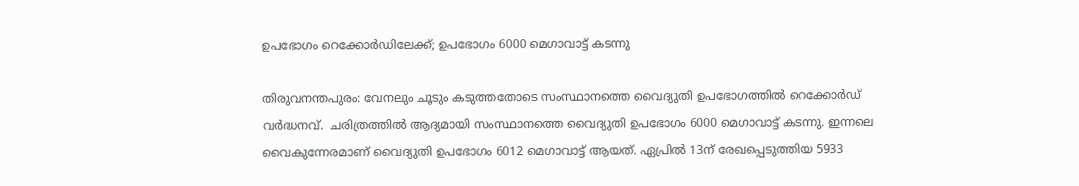ഉപഭോഗം റെക്കോർഡിലേക്ക്; ഉപഭോഗം 6000 മെഗാവാട്ട് കടന്നു

തിരുവനന്തപുരം: വേനലും ചൂടും കടുത്തതോടെ സംസ്ഥാനത്തെ വൈദ്യുതി ഉപഭോഗത്തിൽ റെക്കോർഡ് വർദ്ധനവ്.  ചരിത്രത്തിൽ ആദ്യമായി സംസ്ഥാനത്തെ വൈദ്യുതി ഉപഭോഗം 6000 മെഗാവാട്ട് കടന്നു. ഇന്നലെ വൈകുന്നേരമാണ് വൈദ്യുതി ഉപഭോഗം 6012 മെഗാവാട്ട് ആയത്. ഏപ്രിൽ 13ന് രേഖപ്പെടുത്തിയ 5933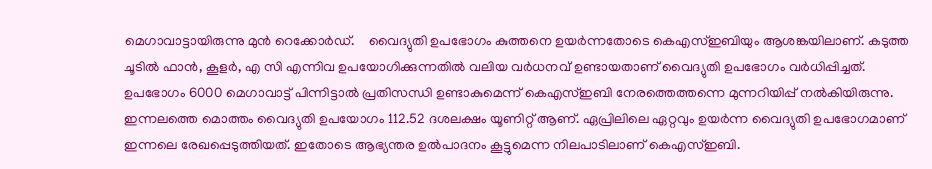മെഗാവാട്ടായിരുന്നു മുൻ റെക്കോർഡ്.    വൈദ്യുതി ഉപഭോഗം കുത്തനെ ഉയർന്നതോടെ കെഎസ്ഇബിയും ആശങ്കയിലാണ്. കടുത്ത ചൂടിൽ ഫാൻ, കൂളർ, എ സി എന്നിവ ഉപയോഗിക്കുന്നതിൽ വലിയ വർധനവ് ഉണ്ടായതാണ് വൈദ്യുതി ഉപഭോഗം വർധിപ്പിച്ചത്. ഉപഭോഗം 6000 മെഗാവാട്ട് പിന്നിട്ടാൽ പ്രതിസന്ധി ഉണ്ടാകുമെന്ന് കെഎസ്ഇബി നേരത്തെത്തന്നെ മുന്നറിയിപ്പ് നൽകിയിരുന്നു. ഇന്നലത്തെ മൊത്തം വൈദ്യുതി ഉപയോഗം 112.52 ദശലക്ഷം യൂണിറ്റ് ആണ്. ഏപ്രിലിലെ ഏറ്റവും ഉയർന്ന വൈദ്യുതി ഉപഭോഗമാണ് ഇന്നലെ രേഖപ്പെടുത്തിയത്. ഇതോടെ ആഭ്യന്തര ഉൽപാദനം കൂട്ടുമെന്ന നിലപാടിലാണ് കെഎസ്ഇബി.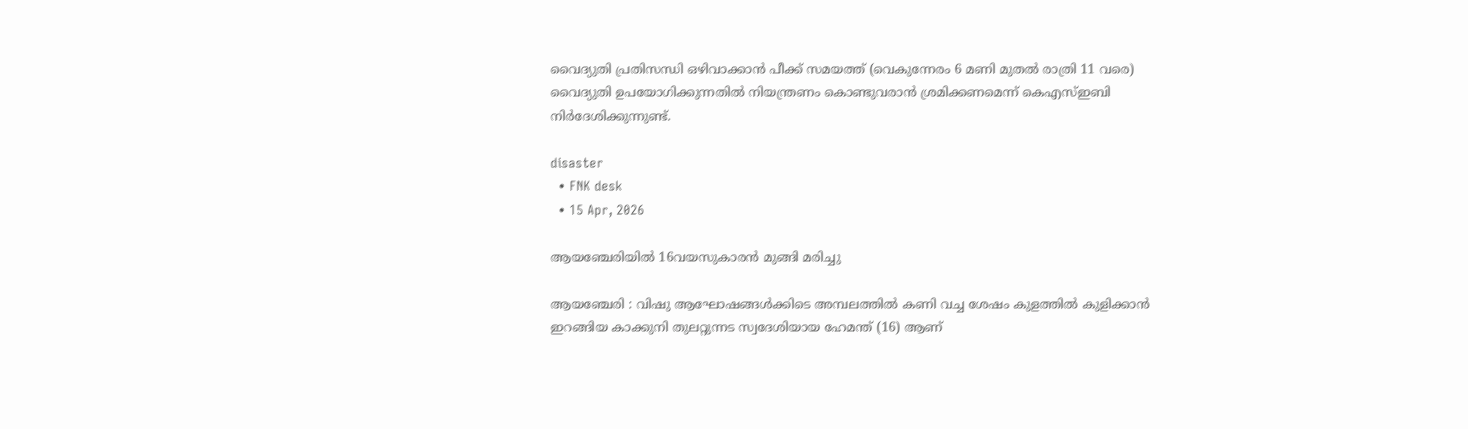വൈദ്യുതി പ്രതിസന്ധി ഒഴിവാക്കാൻ പീക്ക് സമയത്ത് (വെകുന്നേരം 6 മണി മുതൽ രാത്രി 11 വരെ) വൈദ്യുതി ഉപയോഗിക്കുന്നതിൽ നിയന്ത്രണം കൊണ്ടുവരാൻ ശ്രമിക്കണമെന്ന് കെഎസ്ഇബി നിർദേശിക്കുന്നുണ്ട്.

disaster
  • FNK desk
  • 15 Apr, 2026

ആയഞ്ചേരിയിൽ 16വയസുകാരൻ മുങ്ങി മരിച്ചു

ആയഞ്ചേരി : വിഷു ആഘോഷങ്ങൾക്കിടെ അമ്പലത്തിൽ കണി വച്ച ശേഷം കുളത്തിൽ കുളിക്കാൻ ഇറങ്ങിയ കാക്കുനി തുലറ്റുന്നട സ്വദേശിയായ ഹേമന്ത് (16) ആണ്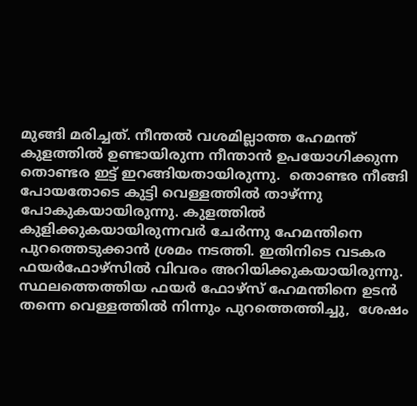മുങ്ങി മരിച്ചത്. നീന്തൽ വശമില്ലാത്ത ഹേമന്ത് കുളത്തിൽ ഉണ്ടായിരുന്ന നീന്താൻ ഉപയോഗിക്കുന്ന തൊണ്ടര ഇട്ട് ഇറങ്ങിയതായിരുന്നു.  തൊണ്ടര നീങ്ങി പോയതോടെ കുട്ടി വെള്ളത്തിൽ താഴ്ന്നു പോകുകയായിരുന്നു. കുളത്തിൽ കുളിക്കുകയായിരുന്നവർ ചേർന്നു ഹേമന്തിനെ പുറത്തെടുക്കാൻ ശ്രമം നടത്തി. ഇതിനിടെ വടകര ഫയർഫോഴ്സിൽ വിവരം അറിയിക്കുകയായിരുന്നു.  സ്ഥലത്തെത്തിയ ഫയർ ഫോഴ്സ് ഹേമന്തിനെ ഉടൻ തന്നെ വെള്ളത്തിൽ നിന്നും പുറത്തെത്തിച്ചു,  ശേഷം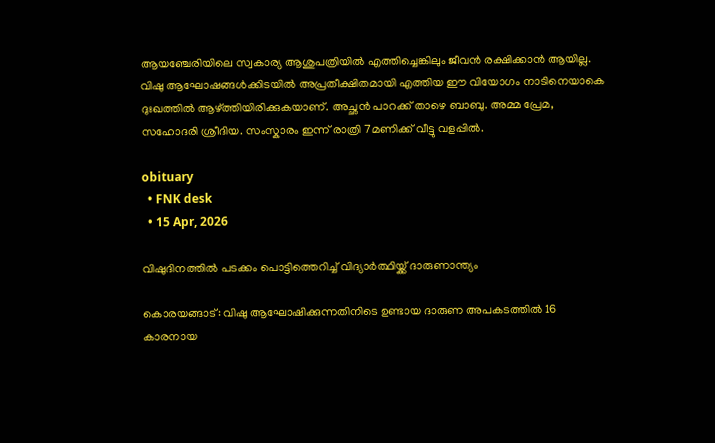ആയഞ്ചേരിയിലെ സ്വകാര്യ ആശുപത്രിയിൽ എത്തിച്ചെങ്കിലും ജീവൻ രക്ഷിക്കാൻ ആയില്ല.      വിഷു ആഘോഷങ്ങൾക്കിടയിൽ അപ്രതീക്ഷിതമായി എത്തിയ ഈ വിയോഗം നാടിനെയാകെ ദുഃഖത്തിൽ ആഴ്ത്തിയിരിക്കുകയാണ്. അച്ഛൻ പാറക്ക് താഴെ ബാബു. അമ്മ പ്രേമ, സഹോദരി ശ്രീദിയ. സംസ്കാരം ഇന്ന് രാത്രി 7മണിക്ക് വീട്ടു വളപ്പിൽ.

obituary
  • FNK desk
  • 15 Apr, 2026

വിഷുദിനത്തിൽ പടക്കം പൊട്ടിത്തെറിച്ച് വിദ്യാർത്ഥിയ്ക്ക് ദാരുണാന്ത്യം

കൊരയങ്ങാട്: വിഷു ആഘോഷിക്കുന്നതിനിടെ ഉണ്ടായ ദാരുണ അപകടത്തിൽ 16 കാരനായ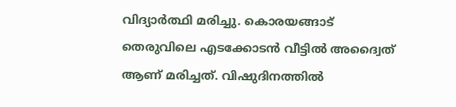വിദ്യാർത്ഥി മരിച്ചു. കൊരയങ്ങാട് തെരുവിലെ എടക്കോടൻ വീട്ടിൽ അദ്വൈത് ആണ് മരിച്ചത്. വിഷുദിനത്തിൽ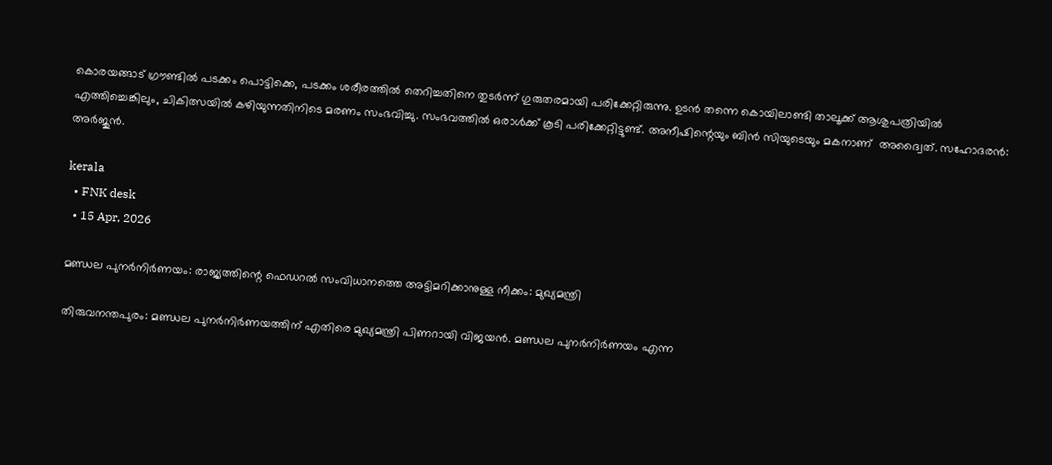കൊരയങ്ങാട് ഗ്രൗണ്ടിൽ പടക്കം പൊട്ടിക്കെ, പടക്കം ശരീരത്തിൽ തെറിച്ചതിനെ തുടർന്ന് ഗുരുതരമായി പരിക്കേറ്റിരുന്നു. ഉടൻ തന്നെ കൊയിലാണ്ടി താലൂക്ക് ആശുപത്രിയിൽ എത്തിച്ചെങ്കിലും, ചികിത്സയിൽ കഴിയുന്നതിനിടെ മരണം സംഭവിച്ചു. സംഭവത്തിൽ ഒരാൾക്ക് കൂടി പരിക്കേറ്റിട്ടുണ്ട്. അനീഷിന്റെയും ബിൻ സിയുടെയും മകനാണ്  അദ്വൈത്. സഹോദരൻ: അർജുൻ.

kerala
  • FNK desk
  • 15 Apr, 2026

മണ്ഡല പുനര്‍നിര്‍ണയം: രാജ്യത്തിന്റെ ഫെഡറല്‍ സംവിധാനത്തെ അട്ടിമറിക്കാനുള്ള നീക്കം: മുഖ്യമന്ത്രി

തിരുവനന്തപുരം: മണ്ഡല പുനര്‍നിര്‍ണയത്തിന് എതിരെ മുഖ്യമന്ത്രി പിണറായി വിജയന്‍. മണ്ഡല പുനര്‍നിര്‍ണയം എന്ന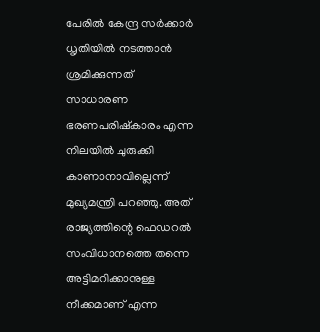പേരില്‍ കേന്ദ്ര സര്‍ക്കാര്‍ ധൃതിയില്‍ നടത്താന്‍ ശ്രമിക്കുന്നത് സാധാരണ ഭരണപരിഷ്‌കാരം എന്ന നിലയില്‍ ചുരുക്കി കാണാനാവില്ലെന്ന് മുഖ്യമന്ത്രി പറഞ്ഞു. അത് രാജ്യത്തിന്റെ ഫെഡറല്‍ സംവിധാനത്തെ തന്നെ അട്ടിമറിക്കാനുള്ള നീക്കമാണ് എന്ന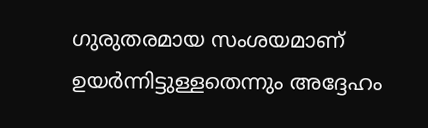ഗുരുതരമായ സംശയമാണ് ഉയര്‍ന്നിട്ടുള്ളതെന്നും അദ്ദേഹം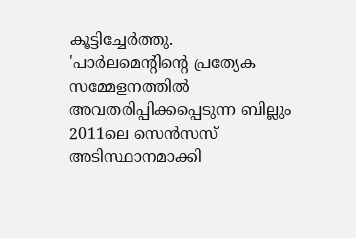കൂട്ടിച്ചേര്‍ത്തു.      'പാര്‍ലമെന്റിന്റെ പ്രത്യേക സമ്മേളനത്തില്‍ അവതരിപ്പിക്കപ്പെടുന്ന ബില്ലും 2011ലെ സെന്‍സസ് അടിസ്ഥാനമാക്കി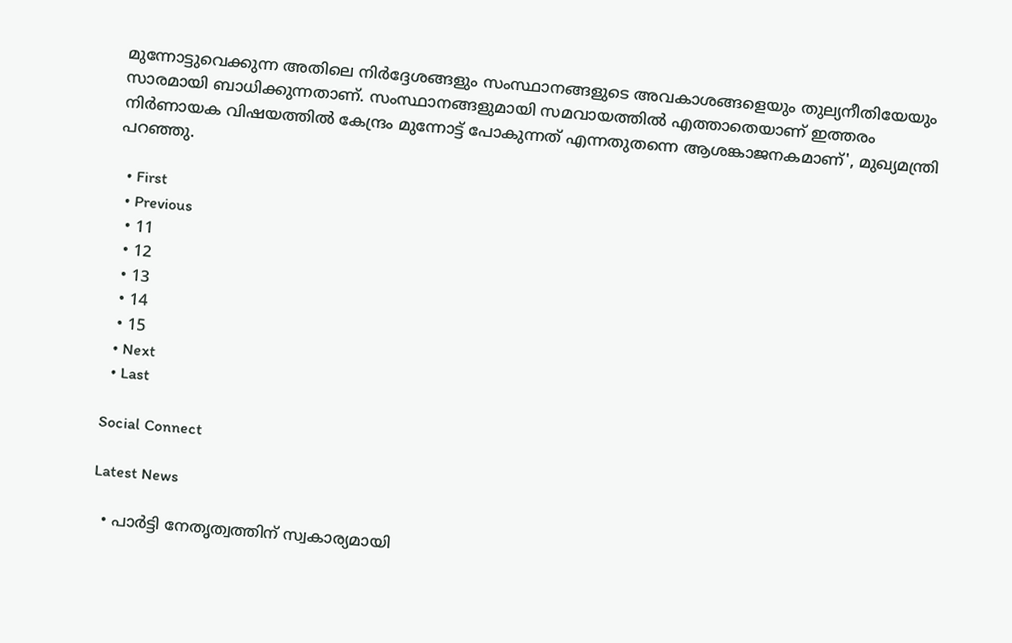മുന്നോട്ടുവെക്കുന്ന അതിലെ നിര്‍ദ്ദേശങ്ങളും സംസ്ഥാനങ്ങളുടെ അവകാശങ്ങളെയും തുല്യനീതിയേയും സാരമായി ബാധിക്കുന്നതാണ്. സംസ്ഥാനങ്ങളുമായി സമവായത്തില്‍ എത്താതെയാണ് ഇത്തരം നിര്‍ണായക വിഷയത്തില്‍ കേന്ദ്രം മുന്നോട്ട് പോകുന്നത് എന്നതുതന്നെ ആശങ്കാജനകമാണ്', മുഖ്യമന്ത്രി പറഞ്ഞു.

  • First
  • Previous
  • 11
  • 12
  • 13
  • 14
  • 15
  • Next
  • Last

Social Connect

Latest News

  • പാർട്ടി നേതൃത്വത്തിന് സ്വകാര്യമായി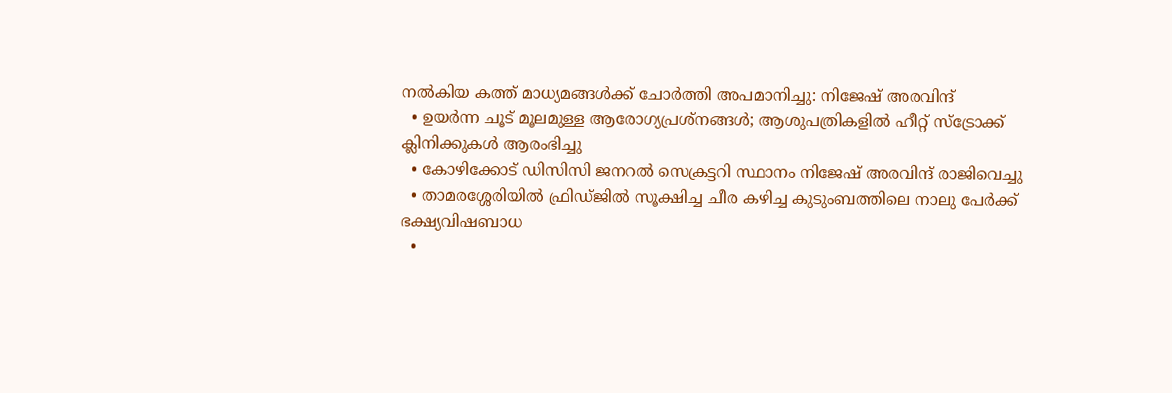നൽകിയ കത്ത് മാധ്യമങ്ങൾക്ക് ചോർത്തി അപമാനിച്ചു: നിജേഷ് അരവിന്ദ്
  • ഉയർന്ന ചൂട് മൂലമുള്ള ആരോഗ്യപ്രശ്‌നങ്ങള്‍; ആശുപത്രികളില്‍ ഹീറ്റ് സ്‌ട്രോക്ക് ക്ലിനിക്കുകള്‍ ആരംഭിച്ചു
  • കോഴിക്കോട് ഡിസിസി ജനറൽ സെക്രട്ടറി സ്ഥാനം നിജേഷ് അരവിന്ദ് രാജിവെച്ചു
  • താമരശ്ശേരിയിൽ ഫ്രിഡ്ജിൽ സൂക്ഷിച്ച ചീര കഴിച്ച കുടുംബത്തിലെ നാലു പേർക്ക് ഭക്ഷ്യവിഷബാധ
  •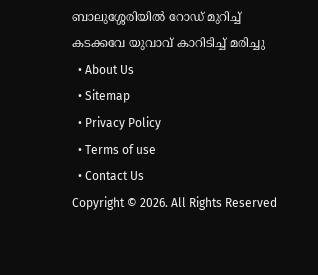ബാലുശ്ശേരിയിൽ റോഡ് മുറിച്ച് കടക്കവേ യുവാവ് കാറിടിച്ച് മരിച്ചു
  • About Us
  • Sitemap
  • Privacy Policy
  • Terms of use
  • Contact Us
Copyright © 2026. All Rights Reserved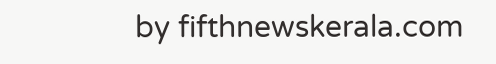by fifthnewskerala.com